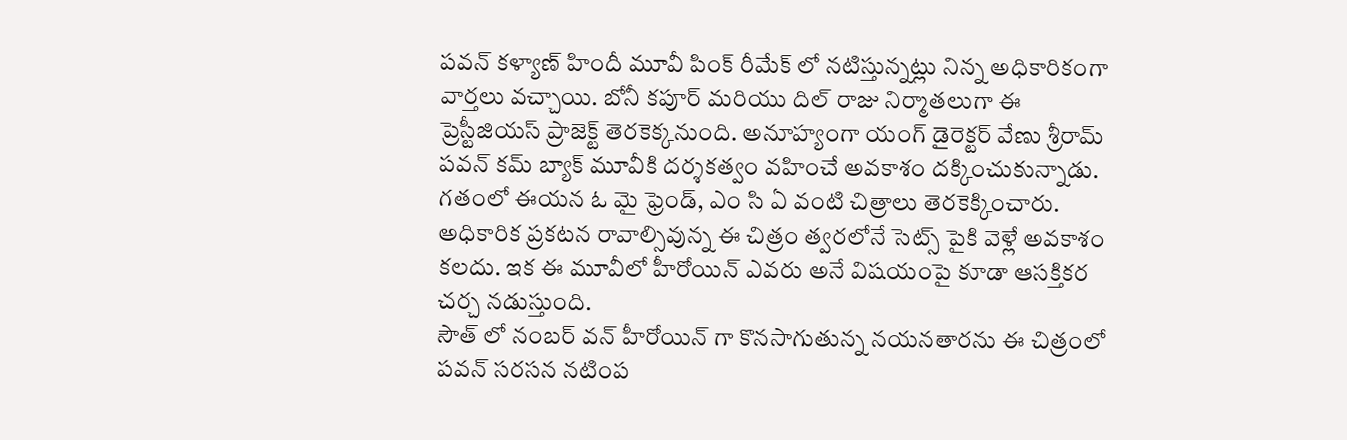పవన్ కళ్యాణ్ హిందీ మూవీ పింక్ రీమేక్ లో నటిస్తున్నట్లు నిన్న అధికారికంగా వార్తలు వచ్చాయి. బోనీ కపూర్ మరియు దిల్ రాజు నిర్మాతలుగా ఈ ప్రెస్టీజియస్ ప్రాజెక్ట్ తెరకెక్కనుంది. అనూహ్యంగా యంగ్ డైరెక్టర్ వేణు శ్రీరామ్ పవన్ కమ్ బ్యాక్ మూవీకి దర్శకత్వం వహించే అవకాశం దక్కించుకున్నాడు. గతంలో ఈయన ఓ మై ఫ్రెండ్, ఎం సి ఏ వంటి చిత్రాలు తెరకెక్కించారు. అధికారిక ప్రకటన రావాల్సివున్న ఈ చిత్రం త్వరలోనే సెట్స్ పైకి వెళ్లే అవకాశం కలదు. ఇక ఈ మూవీలో హీరోయిన్ ఎవరు అనే విషయంపై కూడా ఆసక్తికర చర్చ నడుస్తుంది.
సౌత్ లో నంబర్ వన్ హీరోయిన్ గా కొనసాగుతున్న నయనతారను ఈ చిత్రంలో పవన్ సరసన నటింప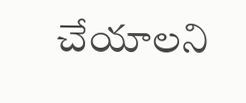చేయాలని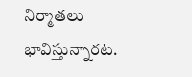నిర్మాతలు భావిస్తున్నారట.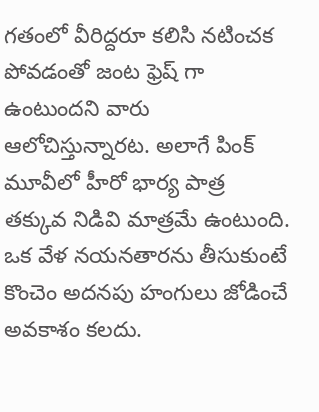గతంలో వీరిద్దరూ కలిసి నటించక పోవడంతో జంట ఫ్రెష్ గా ఉంటుందని వారు ఆలోచిస్తున్నారట. అలాగే పింక్ మూవీలో హీరో భార్య పాత్ర తక్కువ నిడివి మాత్రమే ఉంటుంది. ఒక వేళ నయనతారను తీసుకుంటే కొంచెం అదనపు హంగులు జోడించే అవకాశం కలదు.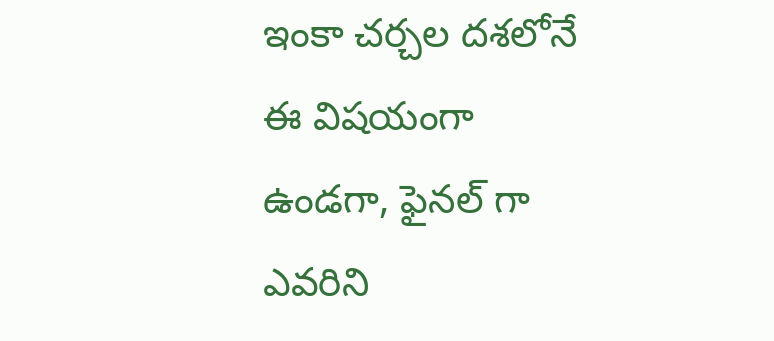ఇంకా చర్చల దశలోనే ఈ విషయంగా ఉండగా, ఫైనల్ గా ఎవరిని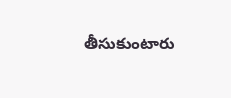తీసుకుంటారు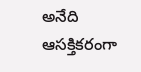అనేది ఆసక్తికరంగా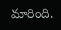మారింది.